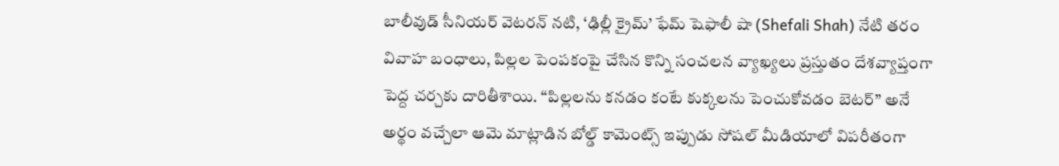బాలీవుడ్ సీనియర్ వెటరన్ నటి, ‘ఢిల్లీ క్రైమ్’ ఫేమ్ షెఫాలీ షా (Shefali Shah) నేటి తరం వివాహ బంధాలు, పిల్లల పెంపకంపై చేసిన కొన్ని సంచలన వ్యాఖ్యలు ప్రస్తుతం దేశవ్యాప్తంగా పెద్ద చర్చకు దారితీశాయి. “పిల్లలను కనడం కంటే కుక్కలను పెంచుకోవడం బెటర్” అనే అర్థం వచ్చేలా ఆమె మాట్లాడిన బోల్డ్ కామెంట్స్ ఇప్పుడు సోషల్ మీడియాలో విపరీతంగా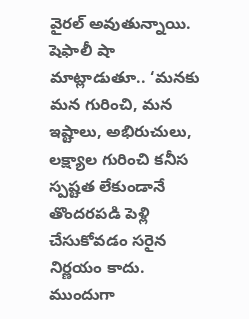వైరల్ అవుతున్నాయి.
షెఫాలీ షా మాట్లాడుతూ.. ‘మనకు మన గురించి, మన ఇష్టాలు, అభిరుచులు, లక్ష్యాల గురించి కనీస స్పష్టత లేకుండానే తొందరపడి పెళ్లి చేసుకోవడం సరైన నిర్ణయం కాదు. ముందుగా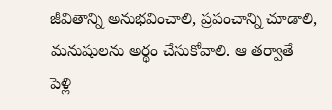జీవితాన్ని అనుభవించాలి, ప్రపంచాన్ని చూడాలి, మనుషులను అర్థం చేసుకోవాలి. ఆ తర్వాతే పెళ్లి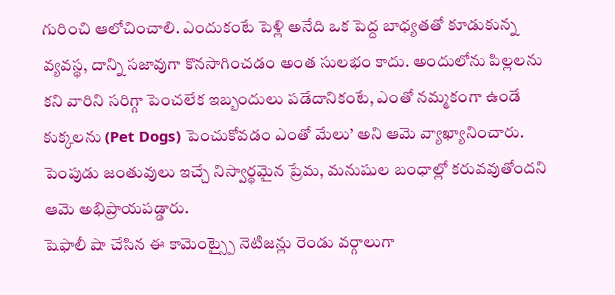గురించి ఆలోచించాలి. ఎందుకంటే పెళ్లి అనేది ఒక పెద్ద బాధ్యతతో కూడుకున్న వ్యవస్థ, దాన్ని సజావుగా కొనసాగించడం అంత సులభం కాదు. అందులోను పిల్లలను కని వారిని సరిగ్గా పెంచలేక ఇబ్బందులు పడేదానికంటే, ఎంతో నమ్మకంగా ఉండే కుక్కలను (Pet Dogs) పెంచుకోవడం ఎంతో మేలు’ అని ఆమె వ్యాఖ్యానించారు. పెంపుడు జంతువులు ఇచ్చే నిస్వార్థమైన ప్రేమ, మనుషుల బంధాల్లో కరువవుతోందని ఆమె అభిప్రాయపడ్డారు.
షెఫాలీ షా చేసిన ఈ కామెంట్స్పై నెటిజన్లు రెండు వర్గాలుగా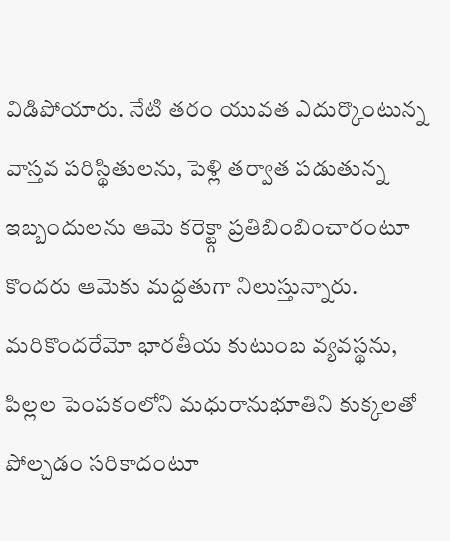విడిపోయారు. నేటి తరం యువత ఎదుర్కొంటున్న వాస్తవ పరిస్థితులను, పెళ్లి తర్వాత పడుతున్న ఇబ్బందులను ఆమె కరెక్ట్గా ప్రతిబింబించారంటూ కొందరు ఆమెకు మద్దతుగా నిలుస్తున్నారు. మరికొందరేమో భారతీయ కుటుంబ వ్యవస్థను, పిల్లల పెంపకంలోని మధురానుభూతిని కుక్కలతో పోల్చడం సరికాదంటూ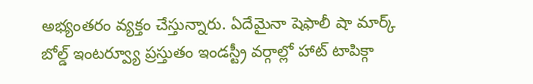అభ్యంతరం వ్యక్తం చేస్తున్నారు. ఏదేమైనా షెఫాలీ షా మార్క్ బోల్డ్ ఇంటర్వ్యూ ప్రస్తుతం ఇండస్ట్రీ వర్గాల్లో హాట్ టాపిక్గా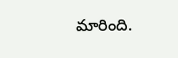మారింది.